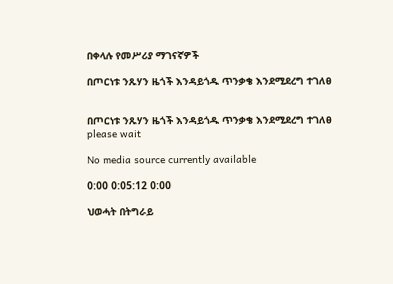በቀላሉ የመሥሪያ ማገናኛዎች

በጦርነቱ ንጹሃን ዜጎች እንዳይጎዱ ጥንቃቄ እንደሚደረግ ተገለፀ


በጦርነቱ ንጹሃን ዜጎች እንዳይጎዱ ጥንቃቄ እንደሚደረግ ተገለፀ
please wait

No media source currently available

0:00 0:05:12 0:00

ህወሓት በትግራይ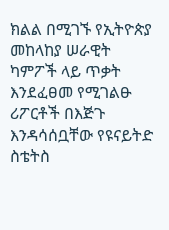ክልል በሚገኙ የኢትዮጵያ መከላከያ ሠራዊት ካምፖች ላይ ጥቃት እንደፈፀመ የሚገልፁ ሪፖርቶች በእጅጉ እንዳሳሰቧቸው የዩናይትድ ስቴትስ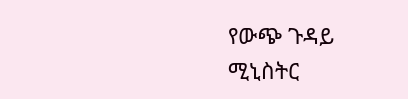የውጭ ጉዳይ ሚኒስትር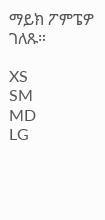ማይክ ፖምፔዎ ገለጹ።

XS
SM
MD
LG